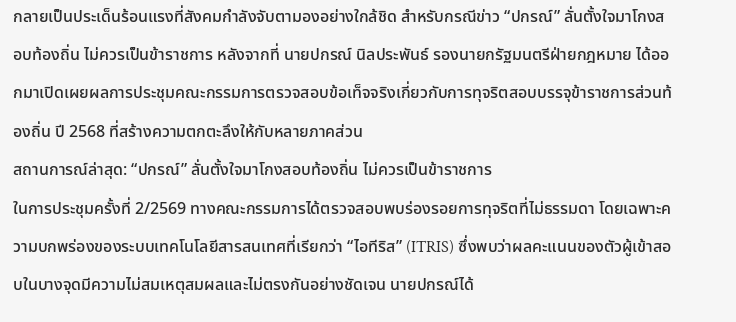กลายเป็นประเด็นร้อนแรงที่สังคมกำลังจับตามองอย่างใกล้ชิด สำหรับกรณีข่าว “ปกรณ์” ลั่นตั้งใจมาโกงสอบท้องถิ่น ไม่ควรเป็นข้าราชการ หลังจากที่ นายปกรณ์ นิลประพันธ์ รองนายกรัฐมนตรีฝ่ายกฎหมาย ได้ออกมาเปิดเผยผลการประชุมคณะกรรมการตรวจสอบข้อเท็จจริงเกี่ยวกับการทุจริตสอบบรรจุข้าราชการส่วนท้องถิ่น ปี 2568 ที่สร้างความตกตะลึงให้กับหลายภาคส่วน
สถานการณ์ล่าสุด: “ปกรณ์” ลั่นตั้งใจมาโกงสอบท้องถิ่น ไม่ควรเป็นข้าราชการ
ในการประชุมครั้งที่ 2/2569 ทางคณะกรรมการได้ตรวจสอบพบร่องรอยการทุจริตที่ไม่ธรรมดา โดยเฉพาะความบกพร่องของระบบเทคโนโลยีสารสนเทศที่เรียกว่า “ไอทีริส” (ITRIS) ซึ่งพบว่าผลคะแนนของตัวผู้เข้าสอบในบางจุดมีความไม่สมเหตุสมผลและไม่ตรงกันอย่างชัดเจน นายปกรณ์ได้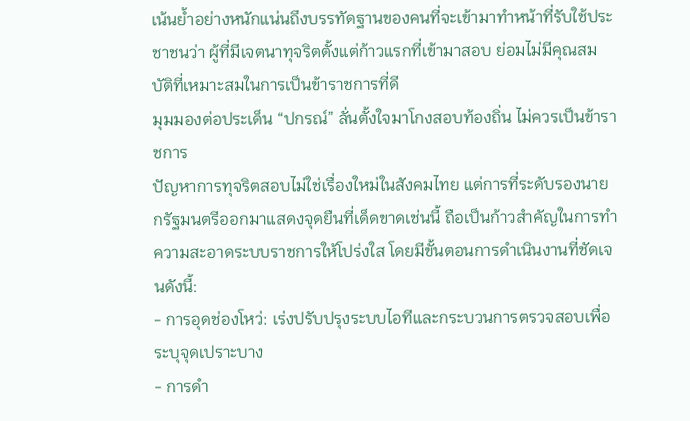เน้นย้ำอย่างหนักแน่นถึงบรรทัดฐานของคนที่จะเข้ามาทำหน้าที่รับใช้ประชาชนว่า ผู้ที่มีเจตนาทุจริตตั้งแต่ก้าวแรกที่เข้ามาสอบ ย่อมไม่มีคุณสมบัติที่เหมาะสมในการเป็นข้าราชการที่ดี
มุมมองต่อประเด็น “ปกรณ์” ลั่นตั้งใจมาโกงสอบท้องถิ่น ไม่ควรเป็นข้าราชการ
ปัญหาการทุจริตสอบไม่ใช่เรื่องใหม่ในสังคมไทย แต่การที่ระดับรองนายกรัฐมนตรีออกมาแสดงจุดยืนที่เด็ดขาดเช่นนี้ ถือเป็นก้าวสำคัญในการทำความสะอาดระบบราชการให้โปร่งใส โดยมีขั้นตอนการดำเนินงานที่ชัดเจนดังนี้:
- การอุดช่องโหว่: เร่งปรับปรุงระบบไอทีและกระบวนการตรวจสอบเพื่อระบุจุดเปราะบาง
- การดำ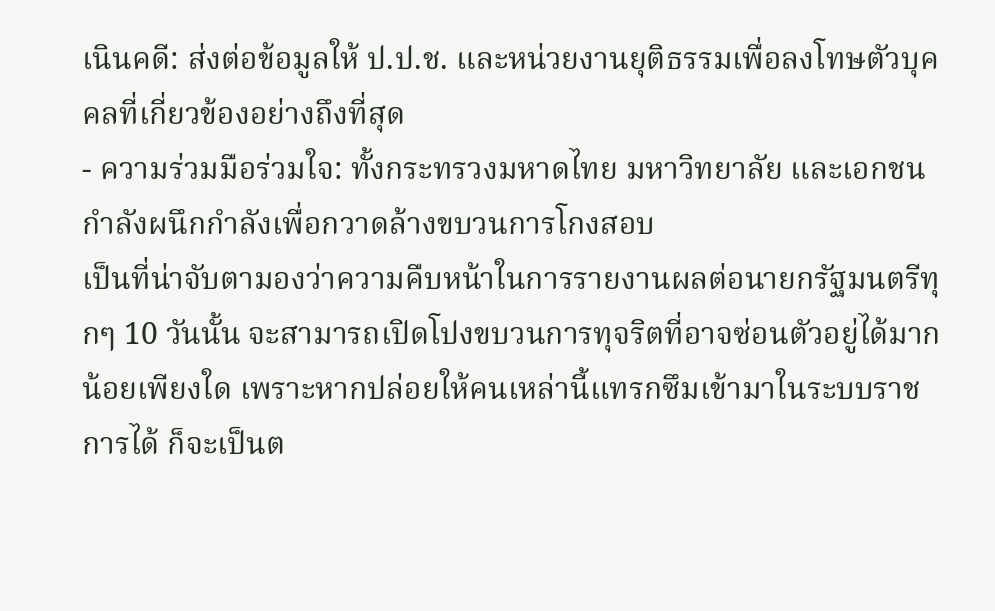เนินคดี: ส่งต่อข้อมูลให้ ป.ป.ช. และหน่วยงานยุติธรรมเพื่อลงโทษตัวบุคคลที่เกี่ยวข้องอย่างถึงที่สุด
- ความร่วมมือร่วมใจ: ทั้งกระทรวงมหาดไทย มหาวิทยาลัย และเอกชน กำลังผนึกกำลังเพื่อกวาดล้างขบวนการโกงสอบ
เป็นที่น่าจับตามองว่าความคืบหน้าในการรายงานผลต่อนายกรัฐมนตรีทุกๆ 10 วันนั้น จะสามารถเปิดโปงขบวนการทุจริตที่อาจซ่อนตัวอยู่ได้มากน้อยเพียงใด เพราะหากปล่อยให้คนเหล่านี้แทรกซึมเข้ามาในระบบราชการได้ ก็จะเป็นต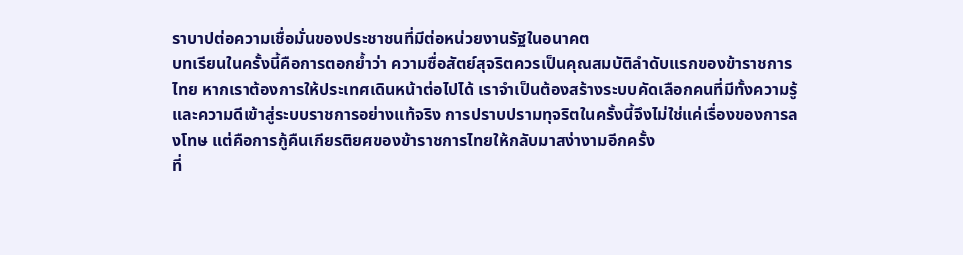ราบาปต่อความเชื่อมั่นของประชาชนที่มีต่อหน่วยงานรัฐในอนาคต
บทเรียนในครั้งนี้คือการตอกย้ำว่า ความซื่อสัตย์สุจริตควรเป็นคุณสมบัติลำดับแรกของข้าราชการไทย หากเราต้องการให้ประเทศเดินหน้าต่อไปได้ เราจำเป็นต้องสร้างระบบคัดเลือกคนที่มีทั้งความรู้และความดีเข้าสู่ระบบราชการอย่างแท้จริง การปราบปรามทุจริตในครั้งนี้จึงไม่ใช่แค่เรื่องของการลงโทษ แต่คือการกู้คืนเกียรติยศของข้าราชการไทยให้กลับมาสง่างามอีกครั้ง
ที่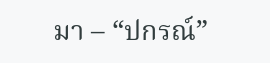มา – “ปกรณ์”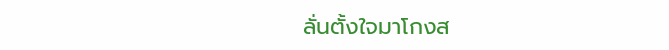ลั่นตั้งใจมาโกงส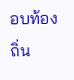อบท้องถิ่น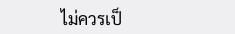ไม่ควรเป็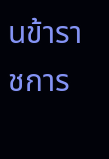นข้าราชการ